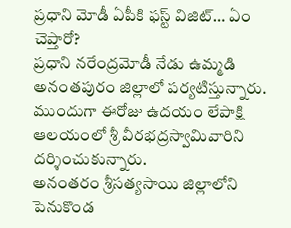ప్రధాని మోడీ ఏపీకి ఫస్ట్ విజిట్… ఏం చెప్తారో?
ప్రధాని నరేంద్రమోడీ నేడు ఉమ్మడి అనంతపురం జిల్లాలో పర్యటిస్తున్నారు. ముందుగా ఈరోజు ఉదయం లేపాక్షి ఆలయంలో శ్రీ వీరభద్రస్వామివారిని దర్శించుకున్నారు.
అనంతరం శ్రీసత్యసాయి జిల్లాలోని పెనుకొండ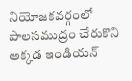నియోజకవర్గంలో పాలసముద్రం చేరుకొని అక్కడ ఇండియన్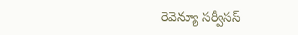రెవెన్యూ సర్వీసస్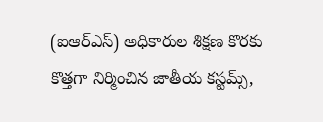(ఐఆర్ఎస్) అధికారుల శిక్షణ కొరకు కొత్తగా నిర్మించిన జాతీయ కస్టమ్స్,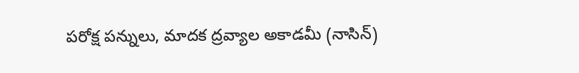పరోక్ష పన్నులు, మాదక ద్రవ్యాల అకాడమీ (నాసిన్)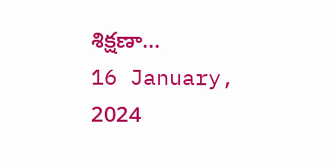శిక్షణా...
16 January, 2024